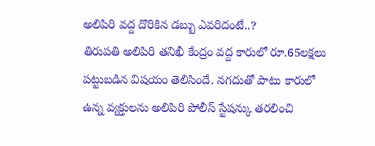అలిపిరి వద్ద దొరికిన డబ్బు ఎవరిదంటే..?
తిరుపతి అలిపిరి తనిఖీ కేంద్రం వద్ద కారులో రూ.65లక్షలు పట్టుబడిన విషయం తెలిసిందే. నగదుతో పాటు కారులో ఉన్న వ్యక్తులను అలిపిరి పోలీస్ స్టేషన్కు తరలించి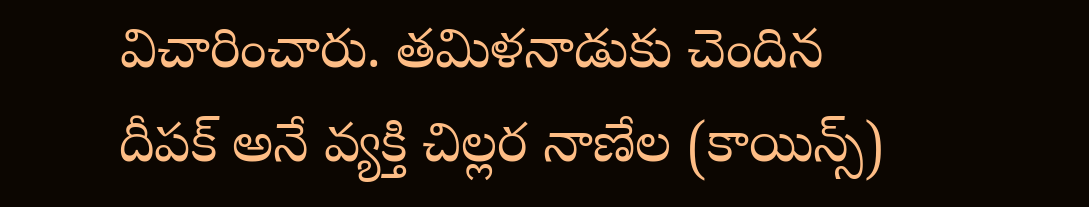విచారించారు. తమిళనాడుకు చెందిన దీపక్ అనే వ్యక్తి చిల్లర నాణేల (కాయిన్స్)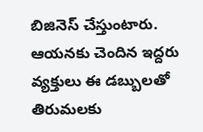బిజినెస్ చేస్తుంటారు. ఆయనకు చెందిన ఇద్దరు వ్యక్తులు ఈ డబ్బులతో తిరుమలకు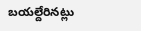బయల్దేరినట్లు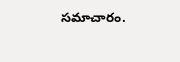సమాచారం.